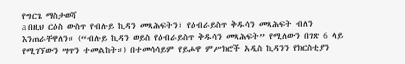የግርጌ ማስታወሻ
a በዚህ ርዕስ ውስጥ የብሉይ ኪዳን መጻሕፍትን፣ የዕብራይስጥ ቅዱሳን መጻሕፍት ብለን እንጠራቸዋለን። (“ብሉይ ኪዳን ወይስ የዕብራይስጥ ቅዱሳን መጻሕፍት” የሚለውን በገጽ 6 ላይ የሚገኘውን ሣጥን ተመልከት።) በተመሳሳይም የይሖዋ ምሥክሮች አዲስ ኪዳንን የክርስቲያን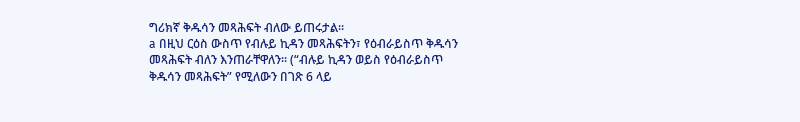ግሪክኛ ቅዱሳን መጻሕፍት ብለው ይጠሩታል።
a በዚህ ርዕስ ውስጥ የብሉይ ኪዳን መጻሕፍትን፣ የዕብራይስጥ ቅዱሳን መጻሕፍት ብለን እንጠራቸዋለን። (“ብሉይ ኪዳን ወይስ የዕብራይስጥ ቅዱሳን መጻሕፍት” የሚለውን በገጽ 6 ላይ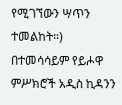የሚገኘውን ሣጥን ተመልከት።) በተመሳሳይም የይሖዋ ምሥክሮች አዲስ ኪዳንን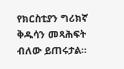የክርስቲያን ግሪክኛ ቅዱሳን መጻሕፍት ብለው ይጠሩታል።